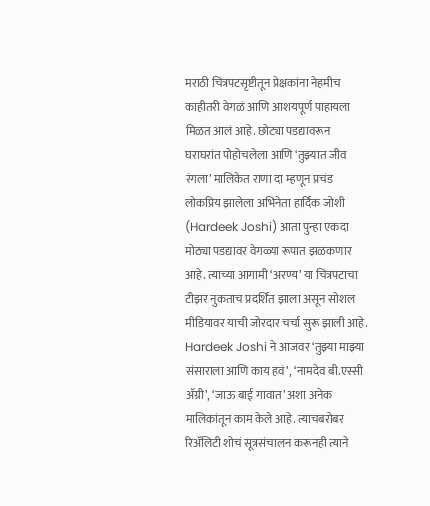मराठी चित्रपटसृष्टीतून प्रेक्षकांना नेहमीच काहीतरी वेगळं आणि आशयपूर्ण पाहायला मिळत आलं आहे. छोट्या पडद्यावरून घराघरांत पोहोचलेला आणि ‘तुझ्यात जीव रंगला’ मालिकेत राणा दा म्हणून प्रचंड लोकप्रिय झालेला अभिनेता हार्दिक जोशी (Hardeek Joshi) आता पुन्हा एकदा मोठ्या पडद्यावर वेगळ्या रूपात झळकणार आहे. त्याच्या आगामी ‘अरण्य’ या चित्रपटाचा टीझर नुकताच प्रदर्शित झाला असून सोशल मीडियावर याची जोरदार चर्चा सुरू झाली आहे.
Hardeek Joshi ने आजवर ‘तुझ्या माझ्या संसाराला आणि काय हवं’, ‘नामदेव बी.एस्सी ॲग्री’, ‘जाऊ बाई गावात’ अशा अनेक मालिकांतून काम केले आहे. त्याचबरोबर रिॲलिटी शोचं सूत्रसंचालन करूनही त्याने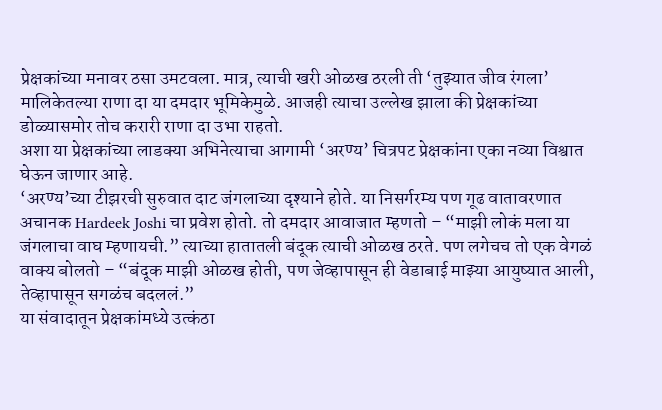प्रेक्षकांच्या मनावर ठसा उमटवला. मात्र, त्याची खरी ओळख ठरली ती ‘तुझ्यात जीव रंगला’ मालिकेतल्या राणा दा या दमदार भूमिकेमुळे. आजही त्याचा उल्लेख झाला की प्रेक्षकांच्या डोळ्यासमोर तोच करारी राणा दा उभा राहतो.
अशा या प्रेक्षकांच्या लाडक्या अभिनेत्याचा आगामी ‘अरण्य’ चित्रपट प्रेक्षकांना एका नव्या विश्वात घेऊन जाणार आहे.
‘अरण्य’च्या टीझरची सुरुवात दाट जंगलाच्या दृश्याने होते. या निसर्गरम्य पण गूढ वातावरणात अचानक Hardeek Joshi चा प्रवेश होतो. तो दमदार आवाजात म्हणतो – “माझी लोकं मला या जंगलाचा वाघ म्हणायची.” त्याच्या हातातली बंदूक त्याची ओळख ठरते. पण लगेचच तो एक वेगळं वाक्य बोलतो – “बंदूक माझी ओळख होती, पण जेव्हापासून ही वेडाबाई माझ्या आयुष्यात आली, तेव्हापासून सगळंच बदललं.”
या संवादातून प्रेक्षकांमध्ये उत्कंठा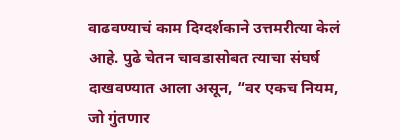वाढवण्याचं काम दिग्दर्शकाने उत्तमरीत्या केलं आहे. पुढे चेतन चावडासोबत त्याचा संघर्ष दाखवण्यात आला असून, “वर एकच नियम, जो गुंतणार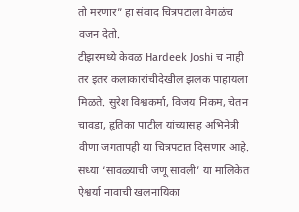तो मरणार” हा संवाद चित्रपटाला वेगळंच वजन देतो.
टीझरमध्ये केवळ Hardeek Joshi च नाही तर इतर कलाकारांचीदेखील झलक पाहायला मिळते. सुरेश विश्वकर्मा, विजय निकम, चेतन चावडा, हृतिका पाटील यांच्यासह अभिनेत्री वीणा जगतापही या चित्रपटात दिसणार आहे. सध्या ‘सावळ्याची जणू सावली’ या मालिकेत ऐश्वर्या नावाची खलनायिका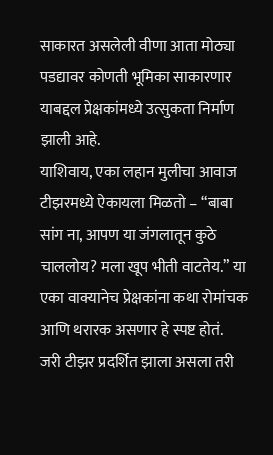साकारत असलेली वीणा आता मोठ्या पडद्यावर कोणती भूमिका साकारणार याबद्दल प्रेक्षकांमध्ये उत्सुकता निर्माण झाली आहे.
याशिवाय, एका लहान मुलीचा आवाज टीझरमध्ये ऐकायला मिळतो – “बाबा सांग ना, आपण या जंगलातून कुठे चाललोय? मला खूप भीती वाटतेय.” या एका वाक्यानेच प्रेक्षकांना कथा रोमांचक आणि थरारक असणार हे स्पष्ट होतं.
जरी टीझर प्रदर्शित झाला असला तरी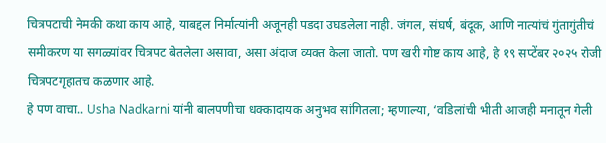चित्रपटाची नेमकी कथा काय आहे, याबद्दल निर्मात्यांनी अजूनही पडदा उघडलेला नाही. जंगल, संघर्ष, बंदूक, आणि नात्यांचं गुंतागुंतीचं समीकरण या सगळ्यांवर चित्रपट बेतलेला असावा, असा अंदाज व्यक्त केला जातो. पण खरी गोष्ट काय आहे, हे १९ सप्टेंबर २०२५ रोजी चित्रपटगृहातच कळणार आहे.
हे पण वाचा.. Usha Nadkarni यांनी बालपणीचा धक्कादायक अनुभव सांगितला; म्हणाल्या, ‘वडिलांची भीती आजही मनातून गेली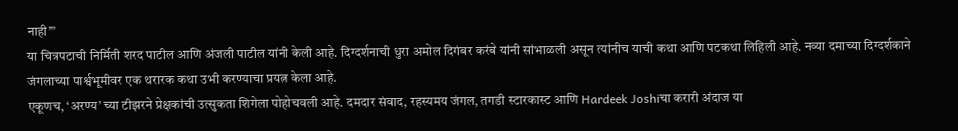नाही’”
या चित्रपटाची निर्मिती शरद पाटील आणि अंजली पाटील यांनी केली आहे. दिग्दर्शनाची धुरा अमोल दिगंबर करंबे यांनी सांभाळली असून त्यांनीच याची कथा आणि पटकथा लिहिली आहे. नव्या दमाच्या दिग्दर्शकाने जंगलाच्या पार्श्वभूमीवर एक थरारक कथा उभी करण्याचा प्रयत्न केला आहे.
एकूणच, ‘अरण्य’ च्या टीझरने प्रेक्षकांची उत्सुकता शिगेला पोहोचवली आहे. दमदार संवाद, रहस्यमय जंगल, तगडी स्टारकास्ट आणि Hardeek Joshiचा करारी अंदाज या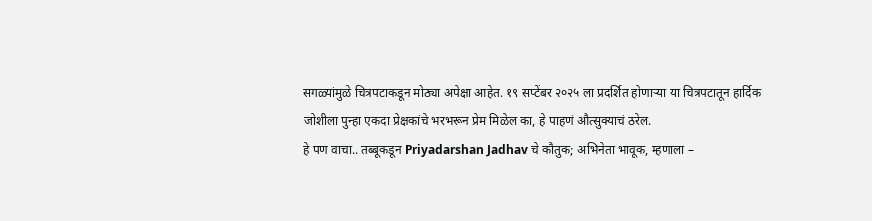सगळ्यांमुळे चित्रपटाकडून मोठ्या अपेक्षा आहेत. १९ सप्टेंबर २०२५ ला प्रदर्शित होणाऱ्या या चित्रपटातून हार्दिक जोशीला पुन्हा एकदा प्रेक्षकांचे भरभरून प्रेम मिळेल का, हे पाहणं औत्सुक्याचं ठरेल.
हे पण वाचा.. तब्बूकडून Priyadarshan Jadhav चे कौतुक; अभिनेता भावूक, म्हणाला –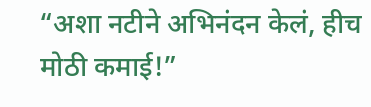“अशा नटीने अभिनंदन केलं, हीच मोठी कमाई!”